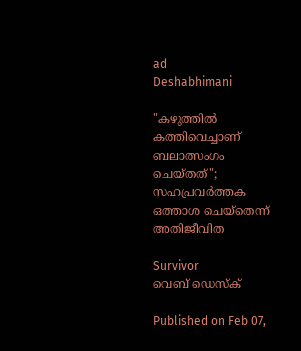ad
Deshabhimani

"കഴുത്തിൽ കത്തിവെച്ചാണ് ബലാത്സംഗം ചെയ്തത്"; സഹപ്രവർത്തക ഒത്താശ ചെയ്തെന്ന് അതിജീവിത

Survivor
വെബ് ഡെസ്ക്

Published on Feb 07,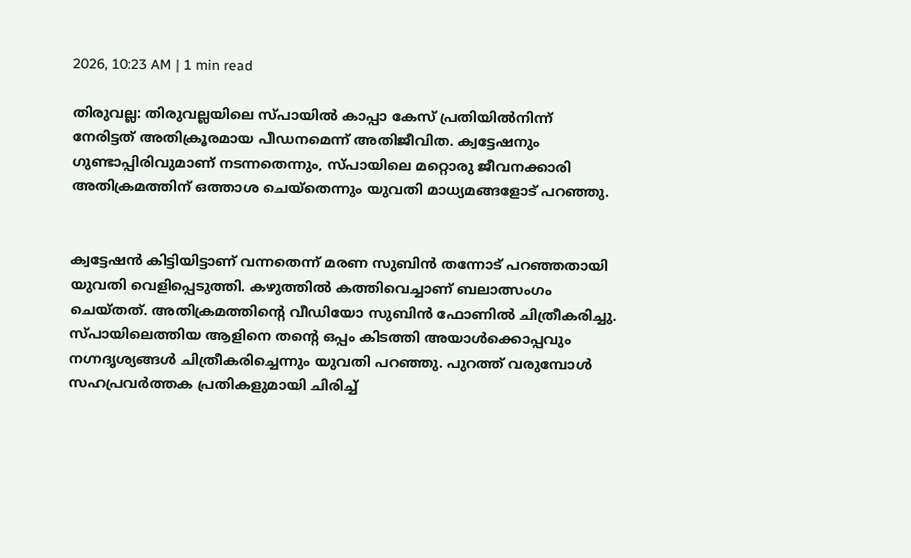2026, 10:23 AM | 1 min read

തിരുവല്ല: തിരുവല്ലയിലെ സ്പായിൽ കാപ്പാ കേസ് പ്രതിയിൽനിന്ന് നേരിട്ടത് അതിക്രൂരമായ പീഡനമെന്ന് അതിജീവിത. ക്വട്ടേഷനും ഗുണ്ടാപ്പിരിവുമാണ് നടന്നതെന്നും, സ്പായിലെ മറ്റൊരു ജീവനക്കാരി അതിക്രമത്തിന് ഒത്താശ ചെയ്തെന്നും യുവതി മാധ്യമങ്ങളോട് പറഞ്ഞു.


ക്വട്ടേഷൻ കിട്ടിയിട്ടാണ് വന്നതെന്ന് മരണ സുബിൻ തന്നോട് പറഞ്ഞതായി യുവതി വെളിപ്പെടുത്തി. കഴുത്തിൽ കത്തിവെച്ചാണ് ബലാത്സംഗം ചെയ്തത്. അതിക്രമത്തിന്റെ വീഡിയോ സുബിൻ ഫോണിൽ ചിത്രീകരിച്ചു. സ്‌പായിലെത്തിയ ആളിനെ തന്റെ ഒപ്പം കിടത്തി അയാൾക്കൊപ്പവും നഗ്നദൃശ്യങ്ങൾ ചിത്രീകരിച്ചെന്നും യുവതി പറഞ്ഞു. പുറത്ത് വരുമ്പോൾ സഹപ്രവർത്തക പ്രതികളുമായി ചിരിച്ച്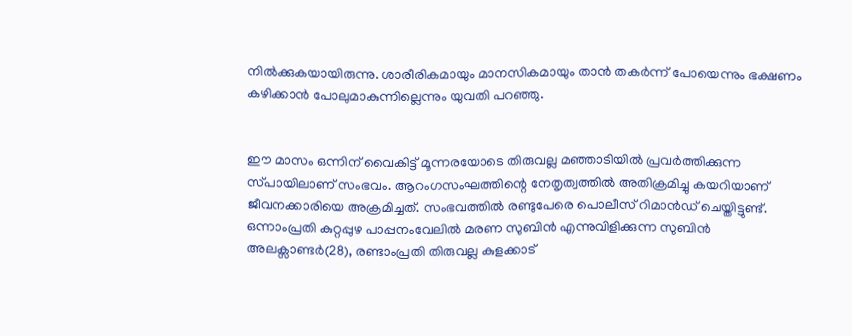നിൽക്കുകയായിരുന്നു. ശാരീരികമായും മാനസികമായും താൻ തകർന്ന് പോയെന്നും ഭക്ഷണം കഴിക്കാൻ പോലുമാകുന്നില്ലെന്നും യുവതി പറഞ്ഞു.


ഇ‍ൗ മാസം ഒന്നിന് വൈകിട്ട് മൂന്നരയോടെ തിരുവല്ല മഞ്ഞാടിയിൽ പ്രവർത്തിക്കുന്ന സ്‌പായിലാണ് സംഭവം. ആറംഗസംഘത്തിന്റെ നേതൃത്വത്തിൽ അതിക്രമിച്ചു കയറിയാണ്‌ ജീവനക്കാരിയെ അക്രമിച്ചത്‌. സംഭവത്തിൽ രണ്ടുപേരെ പൊലീസ് റിമാൻഡ്‌ ചെയ്തിട്ടുണ്ട്. ഒന്നാംപ്രതി കുറ്റപ്പുഴ പാപ്പനംവേലിൽ മരണ സുബിൻ എന്നുവിളിക്കുന്ന സുബിൻ അലക്സാണ്ടർ(28), രണ്ടാംപ്രതി തിരുവല്ല കുളക്കാട്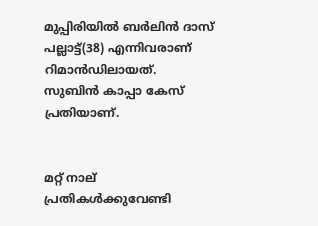മുപ്പിരിയിൽ ബർലിൻ ദാസ് പല്ലാട്ട്(38) എന്നിവരാണ് റിമാൻഡിലായത്. സുബിൻ കാപ്പാ കേസ്‌ പ്രതിയാണ്‌.


മറ്റ് നാല് പ്രതികൾക്കുവേണ്ടി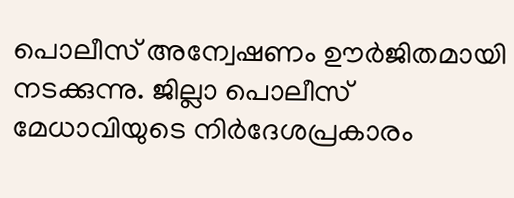പൊലീസ് അന്വേഷണം ഊർജിതമായി നടക്കുന്നു. ജില്ലാ പൊലീസ് മേധാവിയുടെ നിർദേശപ്രകാരം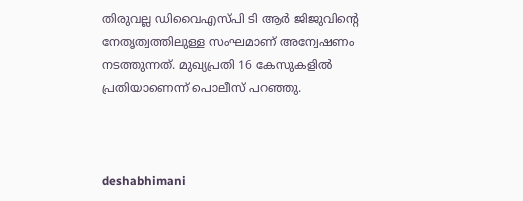തിരുവല്ല ഡിവൈഎസ്‌പി ടി ആർ ജിജുവിന്റെ നേതൃത്വത്തിലുള്ള സംഘമാണ് അന്വേഷണം നടത്തുന്നത്. മുഖ്യപ്രതി 16 കേസുകളിൽ പ്രതിയാണെന്ന് പൊലീസ് പറഞ്ഞു.



deshabhimani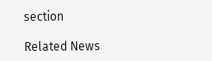section

Related News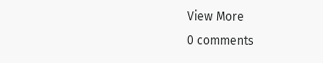View More
0 comments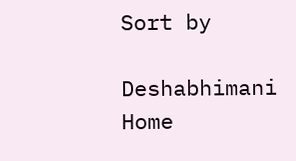Sort by

Deshabhimani
Home